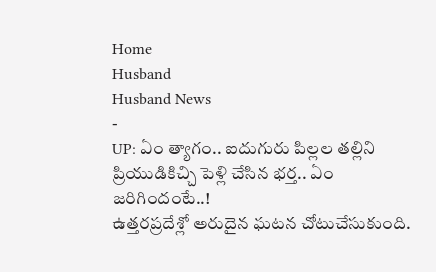Home
Husband
Husband News
-
UP: ఏం త్యాగం.. ఐదుగురు పిల్లల తల్లిని ప్రియుడికిచ్చి పెళ్లి చేసిన భర్త.. ఏం జరిగిందంటే..!
ఉత్తరప్రదేశ్లో అరుదైన ఘటన చోటుచేసుకుంది.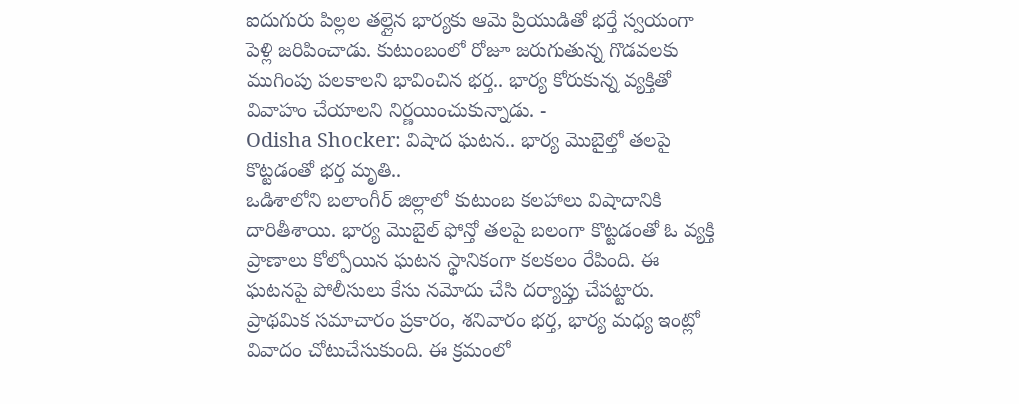ఐదుగురు పిల్లల తల్లైన భార్యకు ఆమె ప్రియుడితో భర్తే స్వయంగా పెళ్లి జరిపించాడు. కుటుంబంలో రోజూ జరుగుతున్న గొడవలకు ముగింపు పలకాలని భావించిన భర్త.. భార్య కోరుకున్న వ్యక్తితో వివాహం చేయాలని నిర్ణయించుకున్నాడు. -
Odisha Shocker: విషాద ఘటన.. భార్య మొబైల్తో తలపై కొట్టడంతో భర్త మృతి..
ఒడిశాలోని బలాంగీర్ జిల్లాలో కుటుంబ కలహాలు విషాదానికి దారితీశాయి. భార్య మొబైల్ ఫోన్తో తలపై బలంగా కొట్టడంతో ఓ వ్యక్తి ప్రాణాలు కోల్పోయిన ఘటన స్థానికంగా కలకలం రేపింది. ఈ ఘటనపై పోలీసులు కేసు నమోదు చేసి దర్యాప్తు చేపట్టారు. ప్రాథమిక సమాచారం ప్రకారం, శనివారం భర్త, భార్య మధ్య ఇంట్లో వివాదం చోటుచేసుకుంది. ఈ క్రమంలో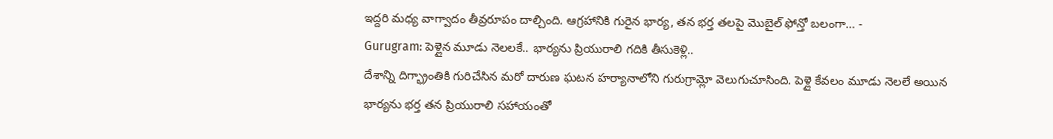ఇద్దరి మధ్య వాగ్వాదం తీవ్రరూపం దాల్చింది. ఆగ్రహానికి గురైన భార్య, తన భర్త తలపై మొబైల్ ఫోన్తో బలంగా… -
Gurugram: పెళ్లైన మూడు నెలలకే.. భార్యను ప్రియురాలి గదికి తీసుకెళ్లి..
దేశాన్ని దిగ్భ్రాంతికి గురిచేసిన మరో దారుణ ఘటన హర్యానాలోని గురుగ్రామ్లో వెలుగుచూసింది. పెళ్లై కేవలం మూడు నెలలే అయిన భార్యను భర్త తన ప్రియురాలి సహాయంతో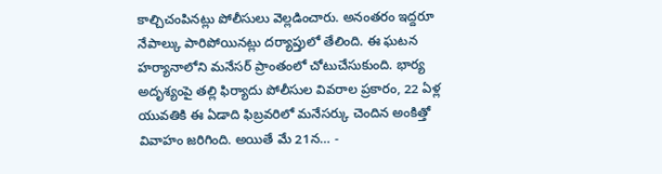కాల్చిచంపినట్లు పోలీసులు వెల్లడించారు. అనంతరం ఇద్దరూ నేపాల్కు పారిపోయినట్లు దర్యాప్తులో తేలింది. ఈ ఘటన హర్యానాలోని మనేసర్ ప్రాంతంలో చోటుచేసుకుంది. భార్య అదృశ్యంపై తల్లి ఫిర్యాదు పోలీసుల వివరాల ప్రకారం, 22 ఏళ్ల యువతికి ఈ ఏడాది ఫిబ్రవరిలో మనేసర్కు చెందిన అంకిత్తో వివాహం జరిగింది. అయితే మే 21న… -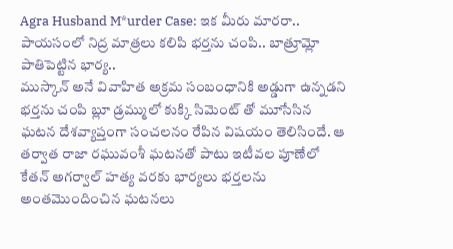Agra Husband M*urder Case: ఇక మీరు మారరా.. పాయసంలో నిద్ర మాత్రలు కలిపి భర్తను చంపి.. బాత్రూమ్లో పాతిపెట్టిన భార్య..
ముస్కాన్ అనే వివాహిత అక్రమ సంబంధానికి అడ్డుగా ఉన్నడని భర్తను చంపి బ్లూ డ్రమ్ములో కుక్కి సిమెంట్ తో మూసేసిన ఘటన దేశవ్యాప్తంగా సంచలనం రేపిన విషయం తెలిసిందే. ఆ తర్వాత రాజా రఘువంశీ ఘటనతో పాటు ఇటీవల పూణేలో కేతన్ అగర్వాల్ హత్య వరకు భార్యలు భర్తలను అంతమొందించిన ఘటనలు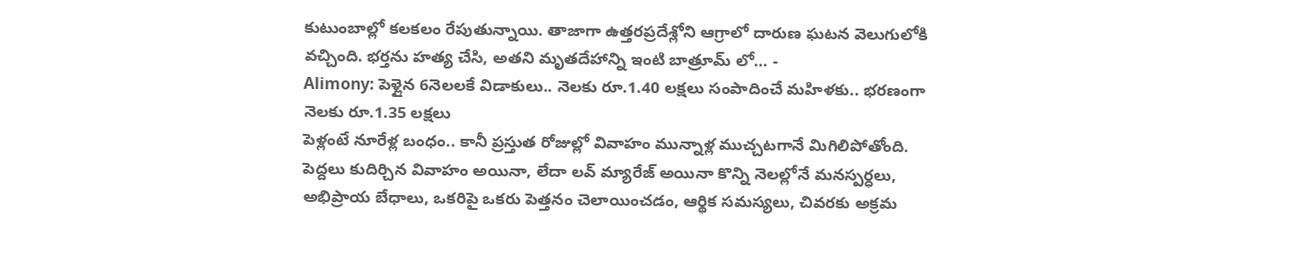కుటుంబాల్లో కలకలం రేపుతున్నాయి. తాజాగా ఉత్తరప్రదేశ్లోని ఆగ్రాలో దారుణ ఘటన వెలుగులోకి వచ్చింది. భర్తను హత్య చేసి, అతని మృతదేహాన్ని ఇంటి బాత్రూమ్ లో… -
Alimony: పెళ్లైన 6నెలలకే విడాకులు.. నెలకు రూ.1.40 లక్షలు సంపాదించే మహిళకు.. భరణంగా నెలకు రూ.1.35 లక్షలు
పెళ్లంటే నూరేళ్ల బంధం.. కానీ ప్రస్తుత రోజుల్లో వివాహం మున్నాళ్ల ముచ్చటగానే మిగిలిపోతోంది. పెద్దలు కుదిర్చిన వివాహం అయినా, లేదా లవ్ మ్యారేజ్ అయినా కొన్ని నెలల్లోనే మనస్పర్ధలు, అభిప్రాయ బేధాలు, ఒకరిపై ఒకరు పెత్తనం చెలాయించడం, ఆర్థిక సమస్యలు, చివరకు అక్రమ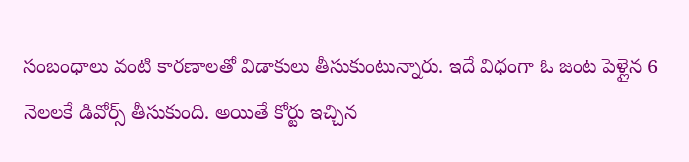సంబంధాలు వంటి కారణాలతో విడాకులు తీసుకుంటున్నారు. ఇదే విధంగా ఓ జంట పెళ్లైన 6 నెలలకే డివోర్స్ తీసుకుంది. అయితే కోర్టు ఇచ్చిన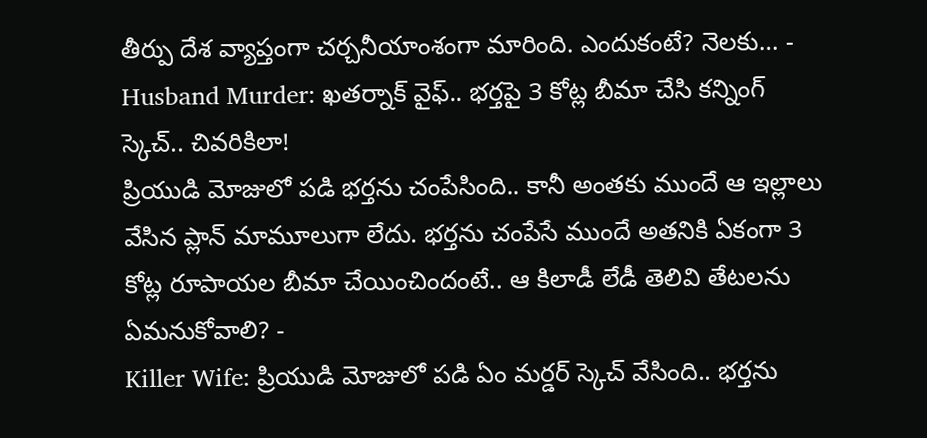తీర్పు దేశ వ్యాప్తంగా చర్చనీయాంశంగా మారింది. ఎందుకంటే? నెలకు… -
Husband Murder: ఖతర్నాక్ వైఫ్.. భర్తపై 3 కోట్ల బీమా చేసి కన్నింగ్ స్కెచ్.. చివరికిలా!
ప్రియుడి మోజులో పడి భర్తను చంపేసింది.. కానీ అంతకు ముందే ఆ ఇల్లాలు వేసిన ప్లాన్ మామూలుగా లేదు. భర్తను చంపేసే ముందే అతనికి ఏకంగా 3 కోట్ల రూపాయల బీమా చేయించిందంటే.. ఆ కిలాడీ లేడీ తెలివి తేటలను ఏమనుకోవాలి? -
Killer Wife: ప్రియుడి మోజులో పడి ఏం మర్డర్ స్కెచ్ వేసింది.. భర్తను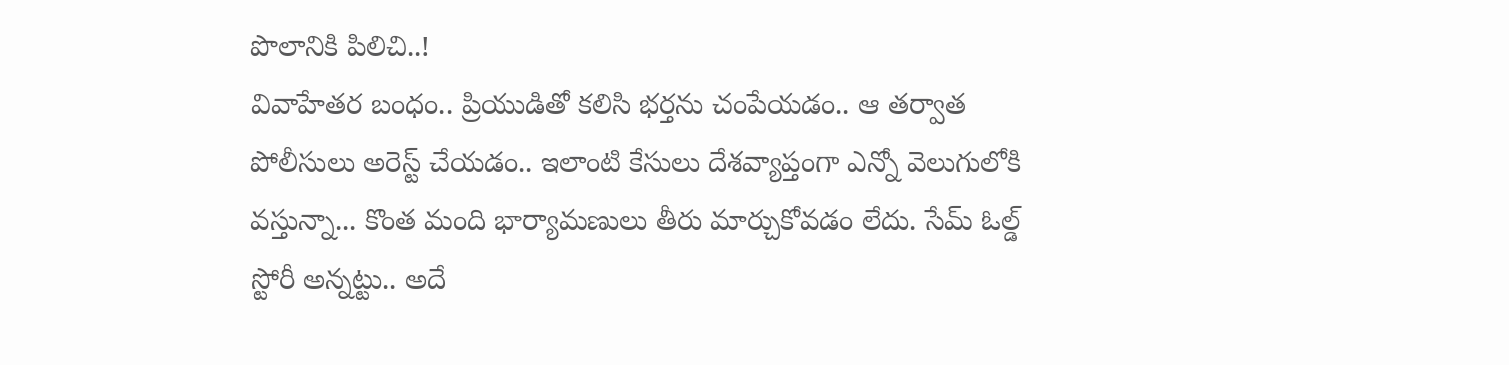పొలానికి పిలిచి..!
వివాహేతర బంధం.. ప్రియుడితో కలిసి భర్తను చంపేయడం.. ఆ తర్వాత పోలీసులు అరెస్ట్ చేయడం.. ఇలాంటి కేసులు దేశవ్యాప్తంగా ఎన్నో వెలుగులోకి వస్తున్నా... కొంత మంది భార్యామణులు తీరు మార్చుకోవడం లేదు. సేమ్ ఓల్డ్ స్టోరీ అన్నట్టు.. అదే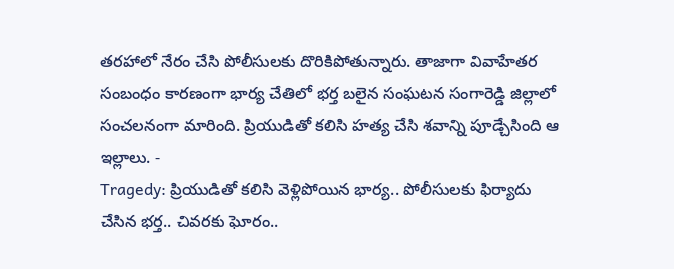తరహాలో నేరం చేసి పోలీసులకు దొరికిపోతున్నారు. తాజాగా వివాహేతర సంబంధం కారణంగా భార్య చేతిలో భర్త బలైన సంఘటన సంగారెడ్డి జిల్లాలో సంచలనంగా మారింది. ప్రియుడితో కలిసి హత్య చేసి శవాన్ని పూడ్చేసింది ఆ ఇల్లాలు. -
Tragedy: ప్రియుడితో కలిసి వెళ్లిపోయిన భార్య.. పోలీసులకు ఫిర్యాదు చేసిన భర్త.. చివరకు ఘోరం..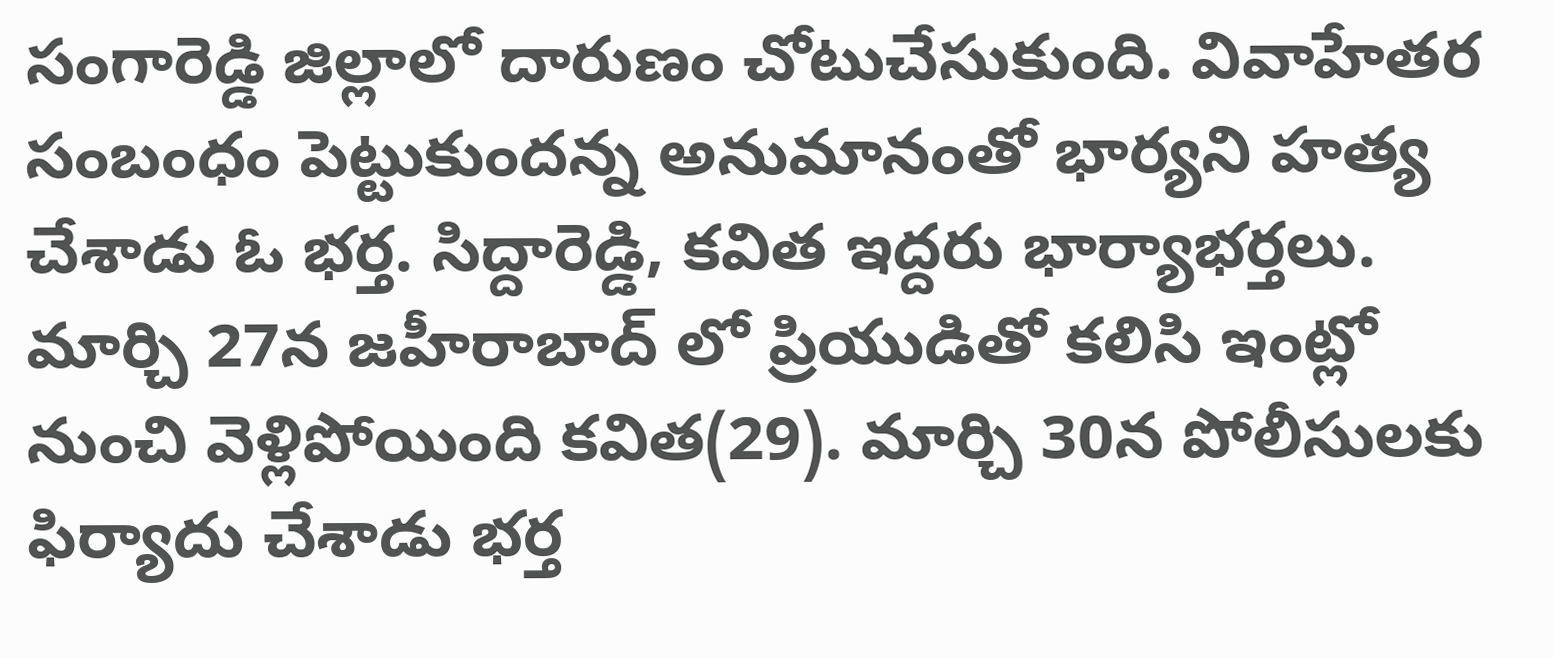సంగారెడ్డి జిల్లాలో దారుణం చోటుచేసుకుంది. వివాహేతర సంబంధం పెట్టుకుందన్న అనుమానంతో భార్యని హత్య చేశాడు ఓ భర్త. సిద్దారెడ్డి, కవిత ఇద్దరు భార్యాభర్తలు. మార్చి 27న జహీరాబాద్ లో ప్రియుడితో కలిసి ఇంట్లో నుంచి వెళ్లిపోయింది కవిత(29). మార్చి 30న పోలీసులకు ఫిర్యాదు చేశాడు భర్త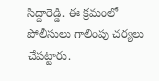సిద్దారెడ్డి. ఈ క్రమంలో పోలీసులు గాలింపు చర్యలు చేపట్టారు.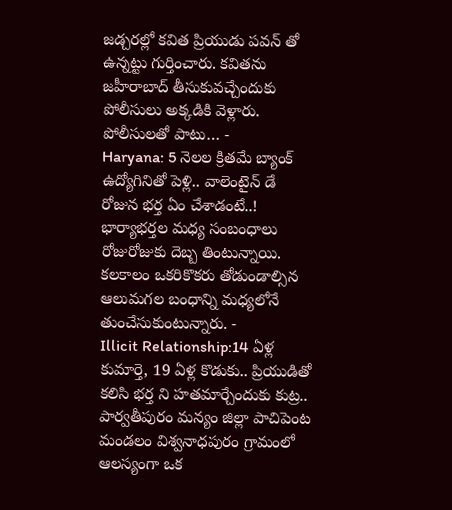జడ్చరల్లో కవిత ప్రియుడు పవన్ తో ఉన్నట్టు గుర్తించారు. కవితను జహీరాబాద్ తీసుకువచ్చేందుకు పోలీసులు అక్కడికి వెళ్లారు. పోలీసులతో పాటు… -
Haryana: 5 నెలల క్రితమే బ్యాంక్ ఉద్యోగినితో పెళ్లి.. వాలెంటైన్ డే రోజున భర్త ఏం చేశాడంటే..!
భార్యాభర్తల మధ్య సంబంధాలు రోజురోజుకు దెబ్బ తింటున్నాయి. కలకాలం ఒకరికొకరు తోడుండాల్సిన ఆలుమగల బంధాన్ని మధ్యలోనే తుంచేసుకుంటున్నారు. -
Illicit Relationship:14 ఏళ్ల కుమార్తె, 19 ఏళ్ల కొడుకు.. ప్రియుడితో కలిసి భర్త ని హతమార్చేందుకు కుట్ర..
పార్వతీపురం మన్యం జిల్లా పాచిపెంట మండలం విశ్వనాధపురం గ్రామంలో ఆలస్యంగా ఒక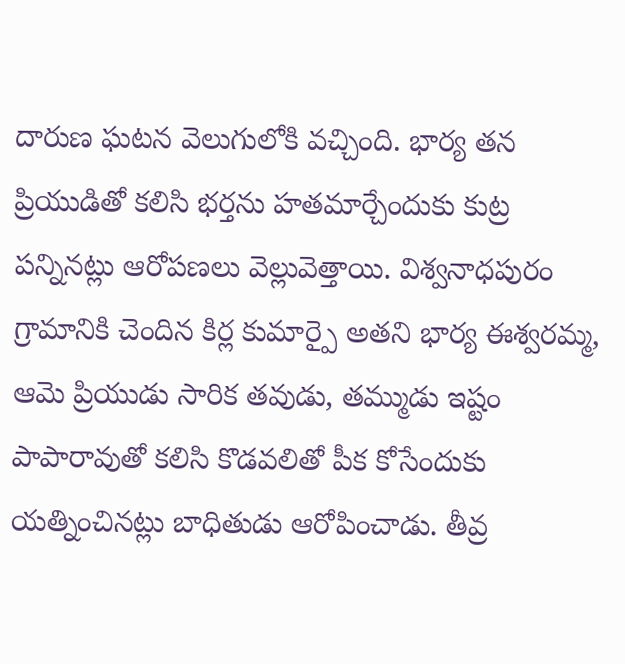దారుణ ఘటన వెలుగులోకి వచ్చింది. భార్య తన ప్రియుడితో కలిసి భర్తను హతమార్చేందుకు కుట్ర పన్నినట్లు ఆరోపణలు వెల్లువెత్తాయి. విశ్వనాధపురం గ్రామానికి చెందిన కిర్ల కుమార్పై అతని భార్య ఈశ్వరమ్మ, ఆమె ప్రియుడు సారిక తవుడు, తమ్ముడు ఇష్టం పాపారావుతో కలిసి కొడవలితో పీక కోసేందుకు యత్నించినట్లు బాధితుడు ఆరోపించాడు. తీవ్ర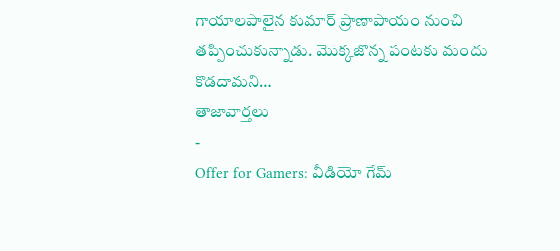గాయాలపాలైన కుమార్ ప్రాణాపాయం నుంచి తప్పించుకున్నాడు. మొక్కజొన్న పంటకు మందు కొడదామని…
తాజావార్తలు
-
Offer for Gamers: వీడియో గేమ్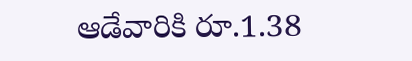ఆడేవారికి రూ.1.38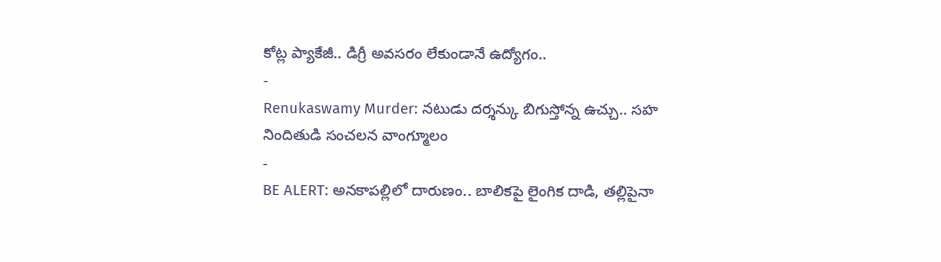కోట్ల ప్యాకేజీ.. డిగ్రీ అవసరం లేకుండానే ఉద్యోగం..
-
Renukaswamy Murder: నటుడు దర్శన్కు బిగుస్తోన్న ఉచ్చు.. సహ నిందితుడి సంచలన వాంగ్మూలం
-
BE ALERT: అనకాపల్లిలో దారుణం.. బాలికపై లైంగిక దాడి, తల్లిపైనా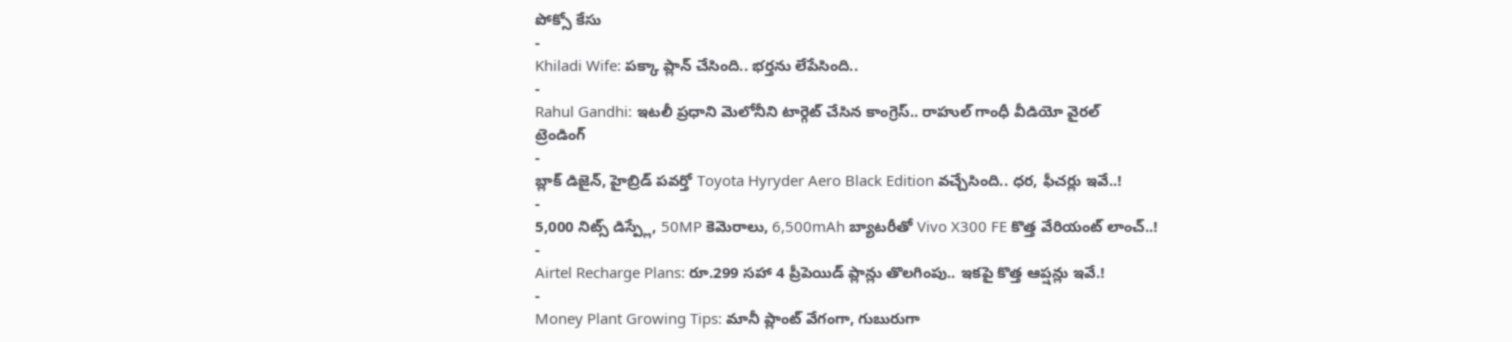పోక్సో కేసు
-
Khiladi Wife: పక్కా ప్లాన్ చేసింది.. భర్తను లేపేసింది..
-
Rahul Gandhi: ఇటలీ ప్రధాని మెలోనీని టార్గెట్ చేసిన కాంగ్రెస్.. రాహుల్ గాంధీ వీడియో వైరల్
ట్రెండింగ్
-
బ్లాక్ డిజైన్, హైబ్రిడ్ పవర్తో Toyota Hyryder Aero Black Edition వచ్చేసింది.. ధర, ఫీచర్లు ఇవే..!
-
5,000 నిట్స్ డిస్ప్లే, 50MP కెమెరాలు, 6,500mAh బ్యాటరీతో Vivo X300 FE కొత్త వేరియంట్ లాంచ్..!
-
Airtel Recharge Plans: రూ.299 సహా 4 ప్రీపెయిడ్ ప్లాన్లు తొలగింపు.. ఇకపై కొత్త ఆప్షన్లు ఇవే.!
-
Money Plant Growing Tips: మానీ ప్లాంట్ వేగంగా, గుబురుగా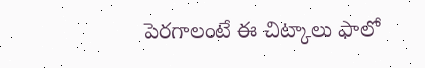పెరగాలంటే ఈ చిట్కాలు ఫాలో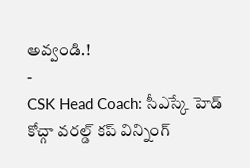అవ్వండి.!
-
CSK Head Coach: సీఎస్కే హెడ్ కోచ్గా వరల్డ్ కప్ విన్నింగ్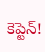కెప్టెన్!